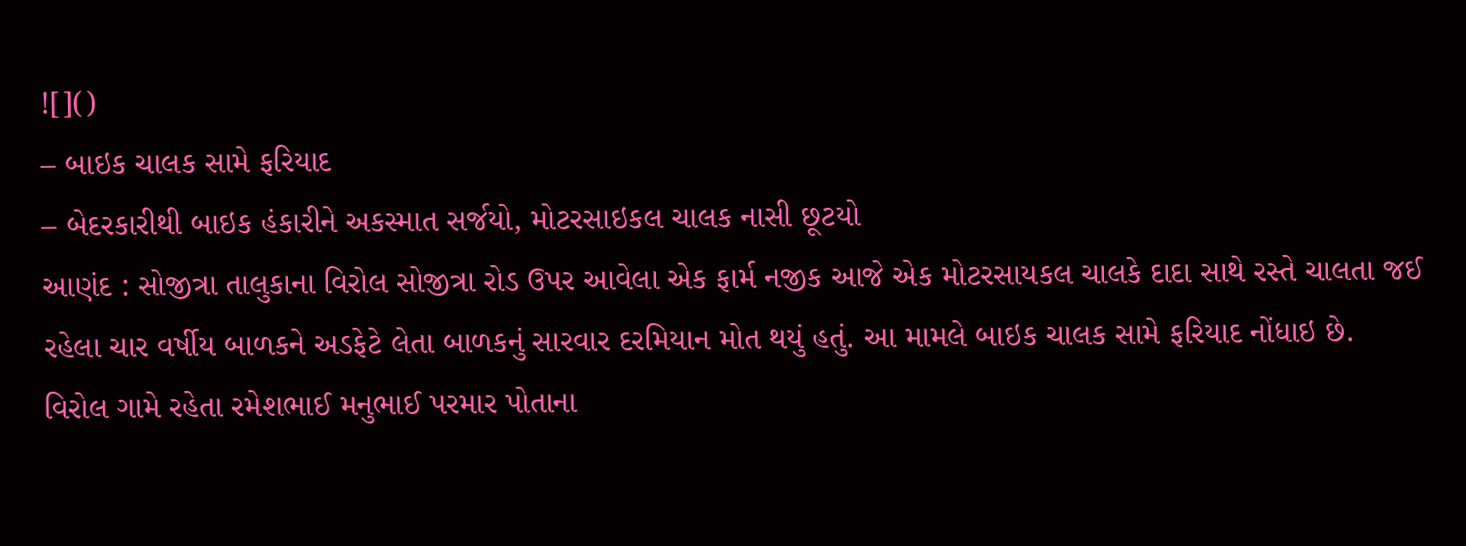![]()
– બાઇક ચાલક સામે ફરિયાદ
– બેદરકારીથી બાઇક હંકારીને અકસ્માત સર્જયો, મોટરસાઇકલ ચાલક નાસી છૂટયો
આણંદ : સોજીત્રા તાલુકાના વિરોલ સોજીત્રા રોડ ઉપર આવેલા એક ફાર્મ નજીક આજે એક મોટરસાયકલ ચાલકે દાદા સાથે રસ્તે ચાલતા જઈ રહેલા ચાર વર્ષીય બાળકને અડફેટે લેતા બાળકનું સારવાર દરમિયાન મોત થયું હતું. આ મામલે બાઇક ચાલક સામે ફરિયાદ નોંધાઇ છે.
વિરોલ ગામે રહેતા રમેશભાઈ મનુભાઈ પરમાર પોતાના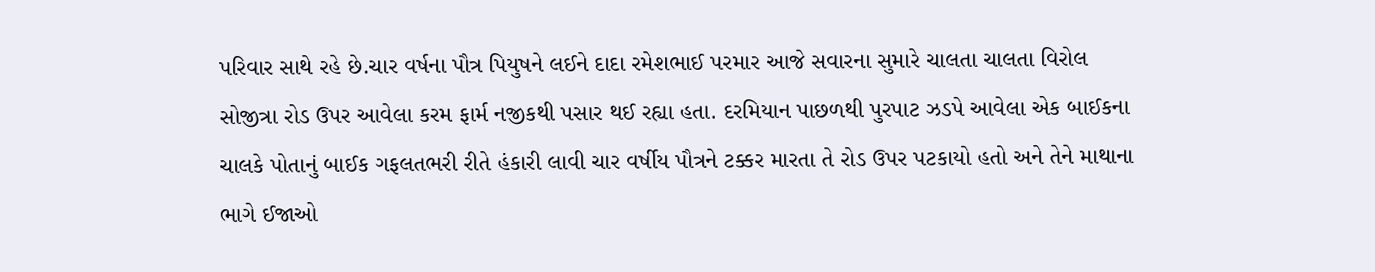પરિવાર સાથે રહે છે.ચાર વર્ષના પૌત્ર પિયુષને લઈને દાદા રમેશભાઈ પરમાર આજે સવારના સુમારે ચાલતા ચાલતા વિરોલ સોજીત્રા રોડ ઉપર આવેલા કરમ ફાર્મ નજીકથી પસાર થઈ રહ્યા હતા. દરમિયાન પાછળથી પુરપાટ ઝડપે આવેલા એક બાઈકના ચાલકે પોતાનું બાઈક ગફલતભરી રીતે હંકારી લાવી ચાર વર્ષીય પૌત્રને ટક્કર મારતા તે રોડ ઉપર પટકાયો હતો અને તેને માથાના ભાગે ઈજાઓ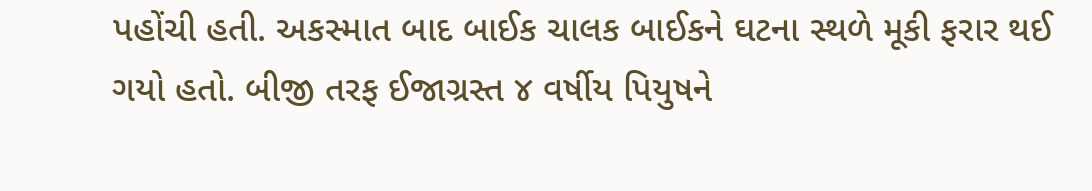પહોંચી હતી. અકસ્માત બાદ બાઈક ચાલક બાઈકને ઘટના સ્થળે મૂકી ફરાર થઈ ગયો હતો. બીજી તરફ ઈજાગ્રસ્ત ૪ વર્ષીય પિયુષને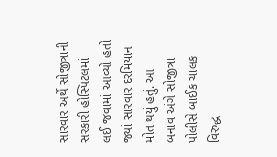સારવાર અર્થે સોજીત્રાની સરકારી હોસ્પિટલમાં લઈ જવામાં આવ્યો હતો જ્યાં સારવાર દરમિયાન મોત થયું હતું. આ બનાવ અંગે સોજીત્રા પોલીસે બાઈક ચાલક વિરુદ્ધ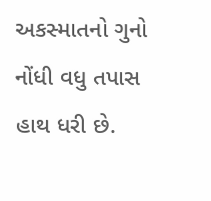અકસ્માતનો ગુનો નોંધી વધુ તપાસ હાથ ધરી છે.